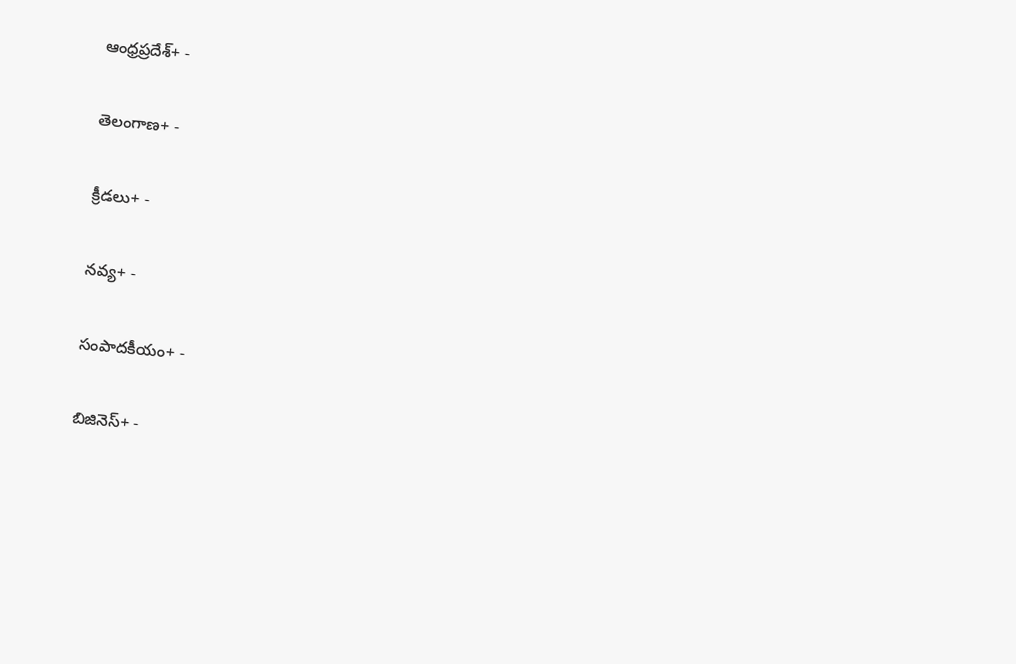ఆంధ్రప్రదేశ్+ -

తెలంగాణ+ -

క్రీడలు+ -

నవ్య+ -

సంపాదకీయం+ -

బిజినెస్+ -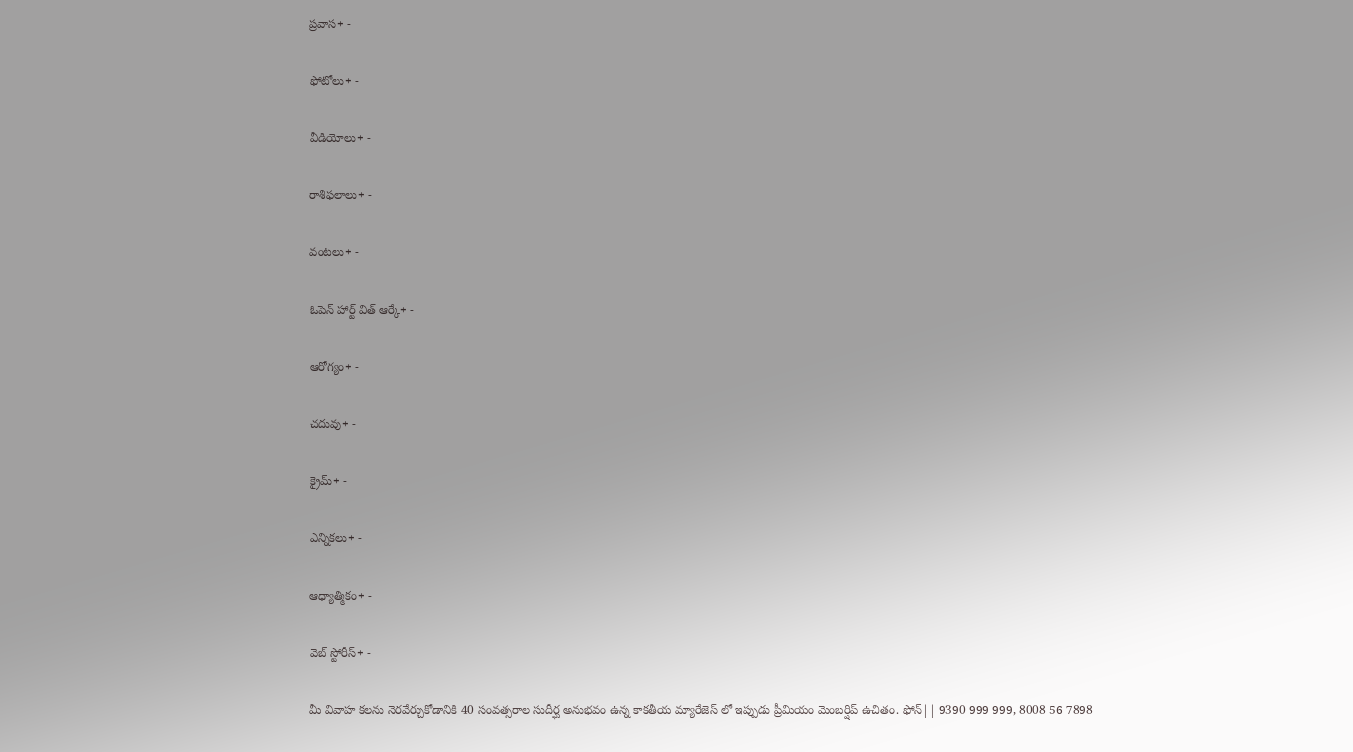ప్రవాస+ -

ఫోటోలు+ -

వీడియోలు+ -

రాశిఫలాలు+ -

వంటలు+ -

ఓపెన్ హార్ట్ విత్ ఆర్కే+ -

ఆరోగ్యం+ -

చదువు+ -

క్రైమ్+ -

ఎన్నికలు+ -

ఆధ్యాత్మికం+ -

వెబ్ స్టోరీస్+ -

మీ వివాహ కలను నెరవేర్చుకోడానికి 40 సంవత్సరాల సుదీర్ఘ అనుభవం ఉన్న కాకతీయ మ్యారేజెస్ లో ఇప్పుడు ప్రీమియం మెంబర్షిప్ ఉచితం. ఫోన్|| 9390 999 999, 8008 56 7898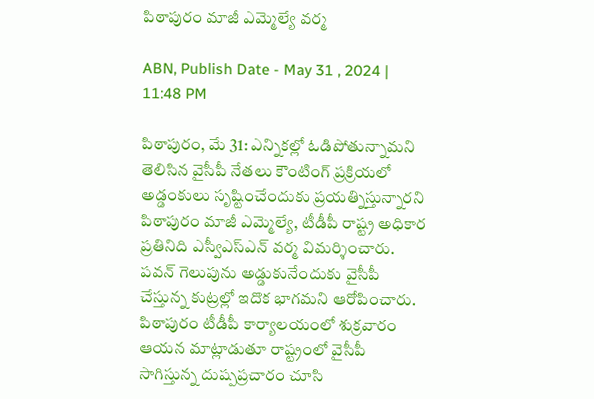పిఠాపురం మాజీ ఎమ్మెల్యే వర్మ

ABN, Publish Date - May 31 , 2024 | 11:48 PM

పిఠాపురం, మే 31: ఎన్నికల్లో ఓడిపోతున్నామని తెలిసిన వైసీపీ నేతలు కౌంటింగ్‌ ప్రక్రియలో అడ్డంకులు సృష్టించేందుకు ప్రయత్నిస్తున్నారని పిఠాపురం మాజీ ఎమ్మెల్యే, టీడీపీ రాష్ట్ర అధికార ప్రతినిది ఎస్వీఎస్‌ఎన్‌ వర్మ విమర్శించారు. పవన్‌ గెలుపును అడ్డుకునేందుకు వైసీపీ చేస్తున్న కుట్రల్లో ఇదొక భాగమని ఆరోపించారు. పిఠాపురం టీడీపీ కార్యాలయంలో శుక్రవారం ఆయన మాట్లాడుతూ రాష్ట్రంలో వైసీపీ సాగిస్తున్న దుష్పప్రచారం చూసి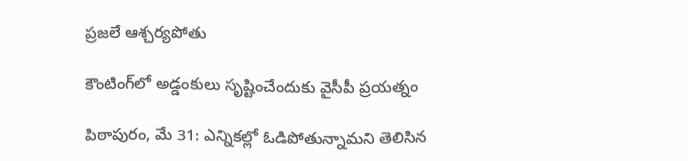ప్రజలే ఆశ్చర్యపోతు

కౌంటింగ్‌లో అడ్డంకులు సృష్టించేందుకు వైసీపీ ప్రయత్నం

పిఠాపురం, మే 31: ఎన్నికల్లో ఓడిపోతున్నామని తెలిసిన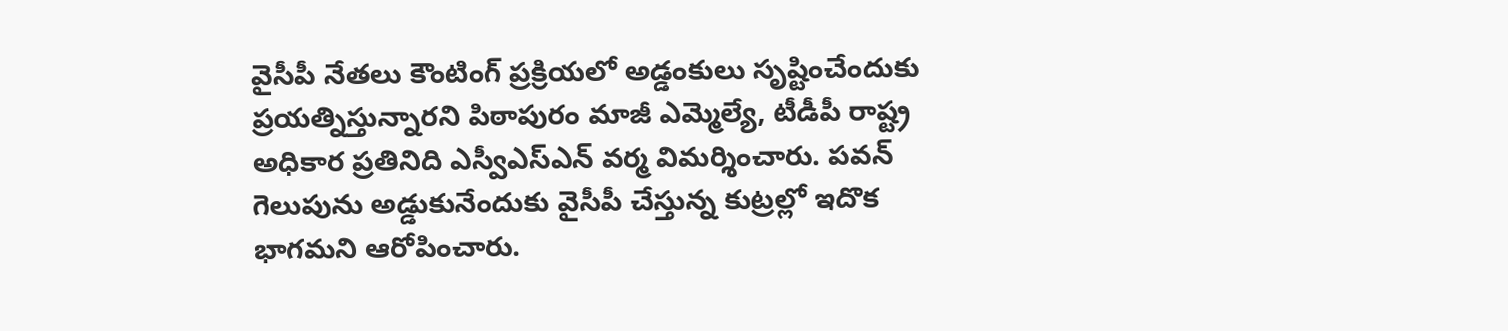వైసీపీ నేతలు కౌంటింగ్‌ ప్రక్రియలో అడ్డంకులు సృష్టించేందుకు ప్రయత్నిస్తున్నారని పిఠాపురం మాజీ ఎమ్మెల్యే, టీడీపీ రాష్ట్ర అధికార ప్రతినిది ఎస్వీఎస్‌ఎన్‌ వర్మ విమర్శించారు. పవన్‌ గెలుపును అడ్డుకునేందుకు వైసీపీ చేస్తున్న కుట్రల్లో ఇదొక భాగమని ఆరోపించారు.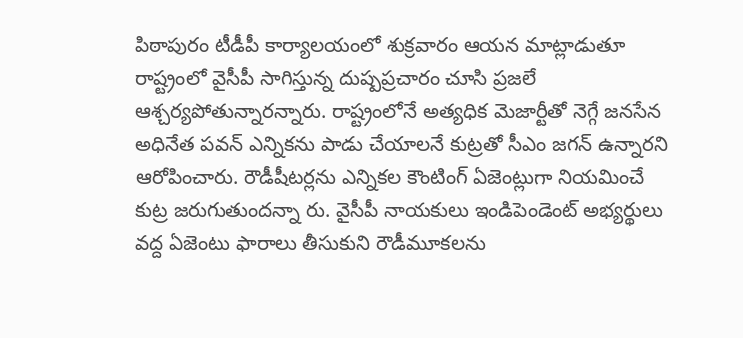పిఠాపురం టీడీపీ కార్యాలయంలో శుక్రవారం ఆయన మాట్లాడుతూ రాష్ట్రంలో వైసీపీ సాగిస్తున్న దుష్పప్రచారం చూసి ప్రజలే ఆశ్చర్యపోతున్నారన్నారు. రాష్ట్రంలోనే అత్యధిక మెజార్టీతో నెగ్గే జనసేన అధినేత పవన్‌ ఎన్నికను పాడు చేయాలనే కుట్రతో సీఎం జగన్‌ ఉన్నారని ఆరోపించారు. రౌడీషీటర్లను ఎన్నికల కౌంటింగ్‌ ఏజెంట్లుగా నియమించే కుట్ర జరుగుతుందన్నా రు. వైసీపీ నాయకులు ఇండిపెండెంట్‌ అభ్యర్థులు వద్ద ఏజెంటు ఫారాలు తీసుకుని రౌడీమూకలను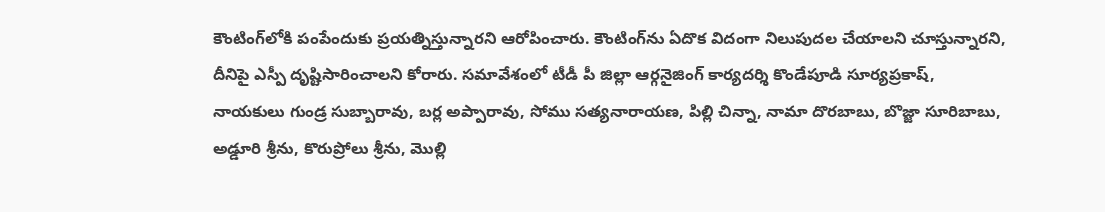కౌంటింగ్‌లోకి పంపేందుకు ప్రయత్నిస్తున్నారని ఆరోపించారు. కౌంటింగ్‌ను ఏదొక విదంగా నిలుపుదల చేయాలని చూస్తున్నారని, దీనిపై ఎస్పీ దృష్టిసారించాలని కోరారు. సమావేశంలో టీడీ పీ జిల్లా ఆర్గనైజింగ్‌ కార్యదర్శి కొండేపూడి సూర్యప్రకాష్‌, నాయకులు గుండ్ర సుబ్బారావు, బర్ల అప్పారావు, సోము సత్యనారాయణ, పిల్లి చిన్నా, నామా దొరబాబు, బొజ్జా సూరిబాబు, అడ్డూరి శ్రీను, కొరుప్రోలు శ్రీను, మొల్లి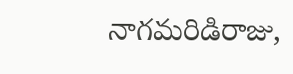నాగమరిడిరాజు,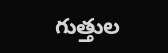గుత్తుల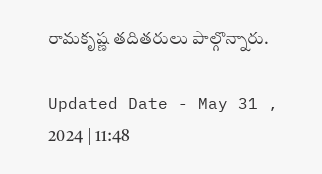రామకృష్ణ తదితరులు పాల్గొన్నారు.

Updated Date - May 31 , 2024 | 11:48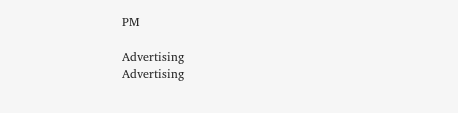PM

Advertising
Advertising